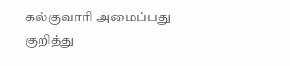கல்குவாரி அமைப்பது குறித்து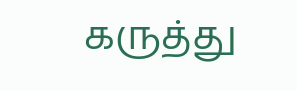கருத்து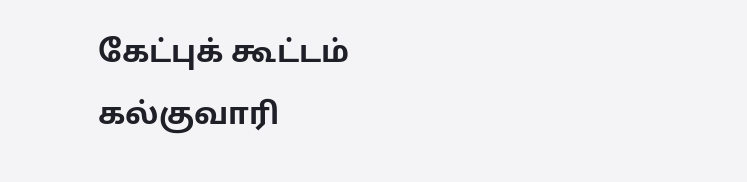கேட்புக் கூட்டம்
கல்குவாரி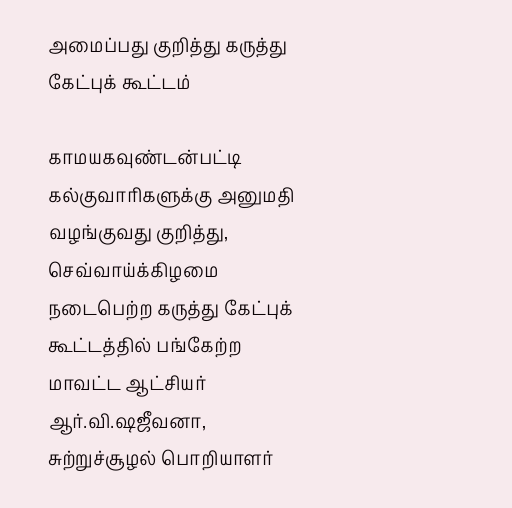அமைப்பது குறித்து கருத்து கேட்புக் கூட்டம்

காமயகவுண்டன்பட்டி கல்குவாரிகளுக்கு அனுமதி வழங்குவது குறித்து, செவ்வாய்க்கிழமை நடைபெற்ற கருத்து கேட்புக் கூட்டத்தில் பங்கேற்ற மாவட்ட ஆட்சியர் ஆர்.வி.ஷஜீவனா, சுற்றுச்சூழல் பொறியாளர்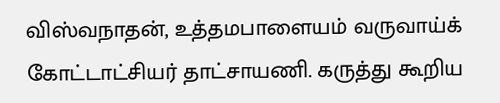விஸ்வநாதன், உத்தமபாளையம் வருவாய்க் கோட்டாட்சியர் தாட்சாயணி. கருத்து கூறிய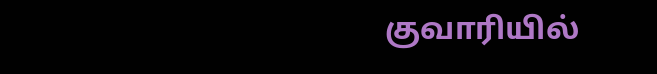குவாரியில்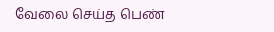வேலை செய்த பெண்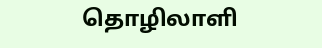தொழிலாளி